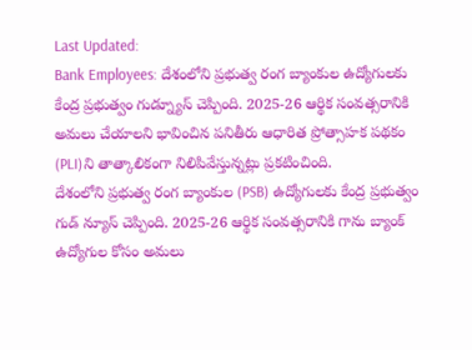Last Updated:
Bank Employees: దేశంలోని ప్రభుత్వ రంగ బ్యాంకుల ఉద్యోగులకు కేంద్ర ప్రభుత్వం గుడ్న్యూస్ చెప్పింది. 2025-26 ఆర్థిక సంవత్సరానికి అమలు చేయాలని భావించిన పనితీరు ఆధారిత ప్రోత్సాహక పథకం (PLI)ని తాత్కాలికంగా నిలిపివేస్తున్నట్లు ప్రకటించింది.
దేశంలోని ప్రభుత్వ రంగ బ్యాంకుల (PSB) ఉద్యోగులకు కేంద్ర ప్రభుత్వం గుడ్ న్యూస్ చెప్పింది. 2025-26 ఆర్థిక సంవత్సరానికి గాను బ్యాంక్ ఉద్యోగుల కోసం అమలు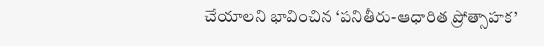చేయాలని భావించిన ‘పనితీరు-ఆధారిత ప్రోత్సాహక’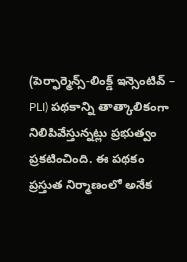(పెర్ఫార్మెన్స్-లింక్డ్ ఇన్సెంటివ్ – PLI) పథకాన్ని తాత్కాలికంగా నిలిపివేస్తున్నట్లు ప్రభుత్వం ప్రకటించింది. ఈ పథకం ప్రస్తుత నిర్మాణంలో అనేక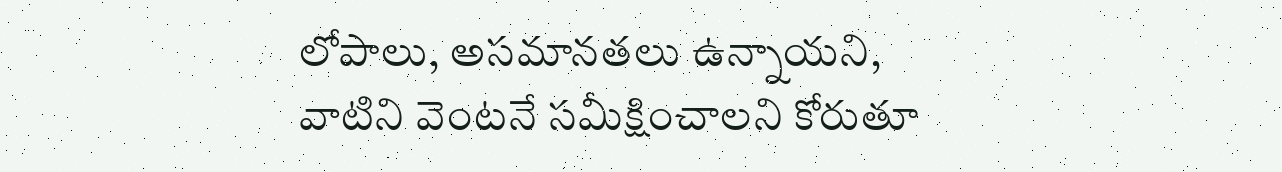లోపాలు, అసమానతలు ఉన్నాయని, వాటిని వెంటనే సమీక్షించాలని కోరుతూ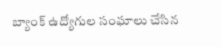బ్యాంక్ ఉద్యోగుల సంఘాలు చేసిన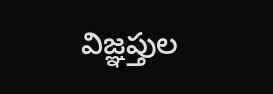విజ్ఞప్తుల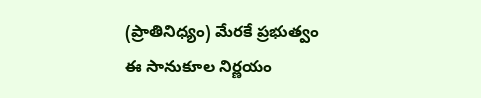(ప్రాతినిధ్యం) మేరకే ప్రభుత్వం ఈ సానుకూల నిర్ణయం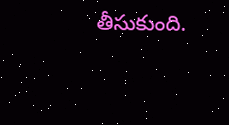తీసుకుంది.